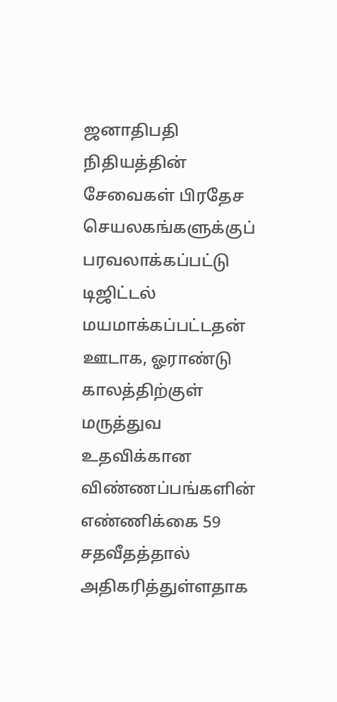ஜனாதிபதி நிதியத்தின் சேவைகள் பிரதேச செயலகங்களுக்குப் பரவலாக்கப்பட்டு டிஜிட்டல் மயமாக்கப்பட்டதன் ஊடாக, ஓராண்டு காலத்திற்குள் மருத்துவ உதவிக்கான விண்ணப்பங்களின் எண்ணிக்கை 59 சதவீதத்தால் அதிகரித்துள்ளதாக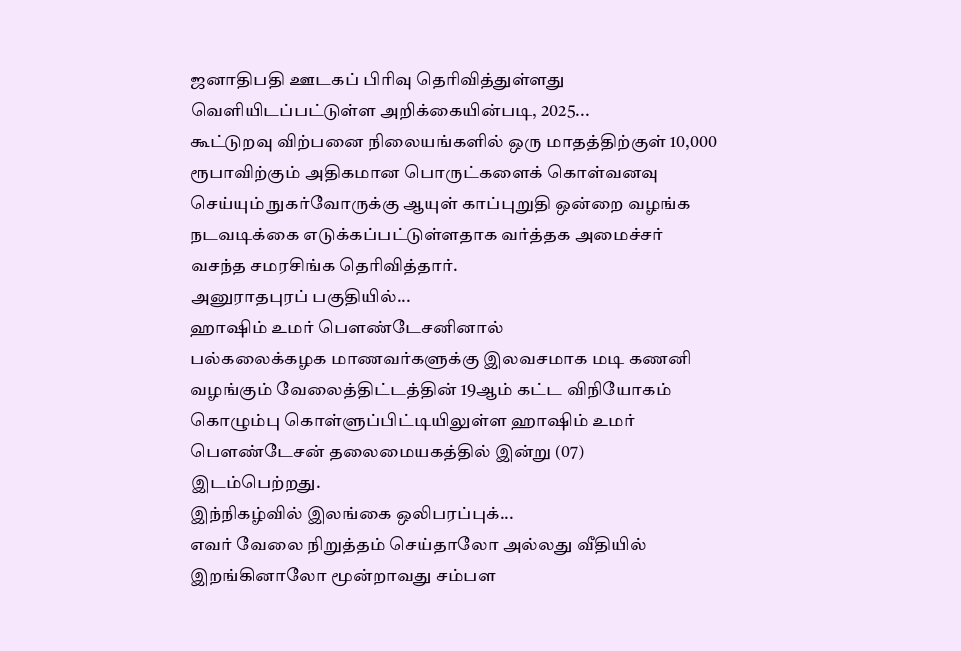ஜனாதிபதி ஊடகப் பிரிவு தெரிவித்துள்ளது
வெளியிடப்பட்டுள்ள அறிக்கையின்படி, 2025...
கூட்டுறவு விற்பனை நிலையங்களில் ஒரு மாதத்திற்குள் 10,000 ரூபாவிற்கும் அதிகமான பொருட்களைக் கொள்வனவு செய்யும் நுகர்வோருக்கு ஆயுள் காப்புறுதி ஒன்றை வழங்க நடவடிக்கை எடுக்கப்பட்டுள்ளதாக வர்த்தக அமைச்சர் வசந்த சமரசிங்க தெரிவித்தார்.
அனுராதபுரப் பகுதியில்...
ஹாஷிம் உமர் பௌண்டேசனினால்
பல்கலைக்கழக மாணவர்களுக்கு இலவசமாக மடி கணனி வழங்கும் வேலைத்திட்டத்தின் 19ஆம் கட்ட விநியோகம் கொழும்பு கொள்ளுப்பிட்டியிலுள்ள ஹாஷிம் உமர் பௌண்டேசன் தலைமையகத்தில் இன்று (07) இடம்பெற்றது.
இந்நிகழ்வில் இலங்கை ஒலிபரப்புக்...
எவர் வேலை நிறுத்தம் செய்தாலோ அல்லது வீதியில் இறங்கினாலோ மூன்றாவது சம்பள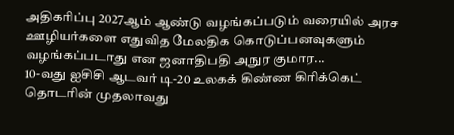அதிகரிப்பு 2027ஆம் ஆண்டு வழங்கப்படும் வரையில் அரச ஊழியர்களை எதுவித மேலதிக கொடுப்பனவுகளும் வழங்கப்படாது என ஜனாதிபதி அநுர குமார...
10-வது ஐசிசி ஆடவர் டி-20 உலகக் கிண்ண கிரிக்கெட் தொடரின் முதலாவது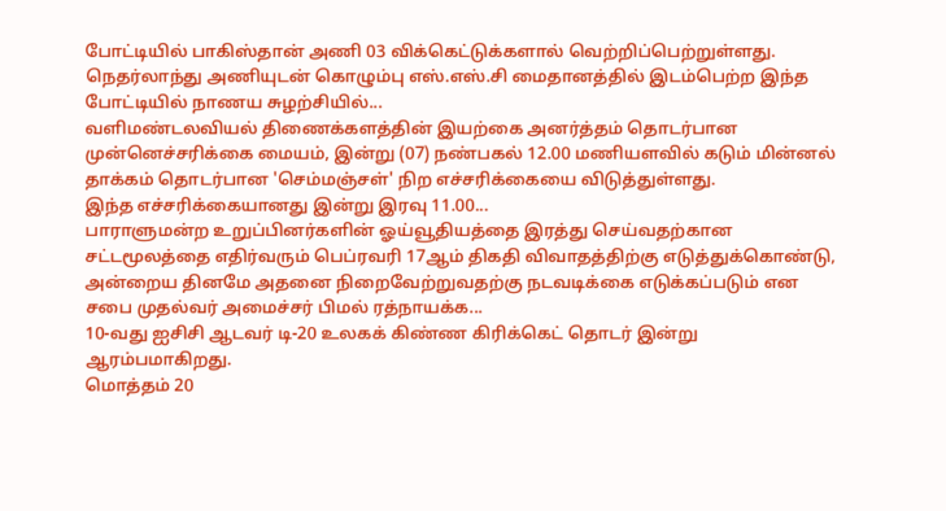போட்டியில் பாகிஸ்தான் அணி 03 விக்கெட்டுக்களால் வெற்றிப்பெற்றுள்ளது.
நெதர்லாந்து அணியுடன் கொழும்பு எஸ்.எஸ்.சி மைதானத்தில் இடம்பெற்ற இந்த போட்டியில் நாணய சுழற்சியில்...
வளிமண்டலவியல் திணைக்களத்தின் இயற்கை அனர்த்தம் தொடர்பான முன்னெச்சரிக்கை மையம், இன்று (07) நண்பகல் 12.00 மணியளவில் கடும் மின்னல் தாக்கம் தொடர்பான 'செம்மஞ்சள்' நிற எச்சரிக்கையை விடுத்துள்ளது.
இந்த எச்சரிக்கையானது இன்று இரவு 11.00...
பாராளுமன்ற உறுப்பினர்களின் ஓய்வூதியத்தை இரத்து செய்வதற்கான சட்டமூலத்தை எதிர்வரும் பெப்ரவரி 17ஆம் திகதி விவாதத்திற்கு எடுத்துக்கொண்டு, அன்றைய தினமே அதனை நிறைவேற்றுவதற்கு நடவடிக்கை எடுக்கப்படும் என சபை முதல்வர் அமைச்சர் பிமல் ரத்நாயக்க...
10-வது ஐசிசி ஆடவர் டி-20 உலகக் கிண்ண கிரிக்கெட் தொடர் இன்று ஆரம்பமாகிறது.
மொத்தம் 20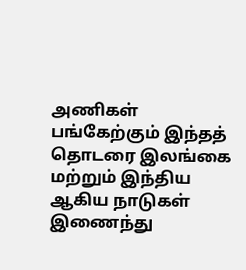அணிகள் பங்கேற்கும் இந்தத் தொடரை இலங்கை மற்றும் இந்திய ஆகிய நாடுகள் இணைந்து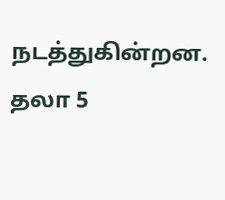நடத்துகின்றன.
தலா 5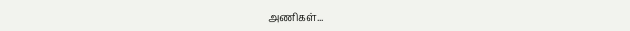அணிகள்...